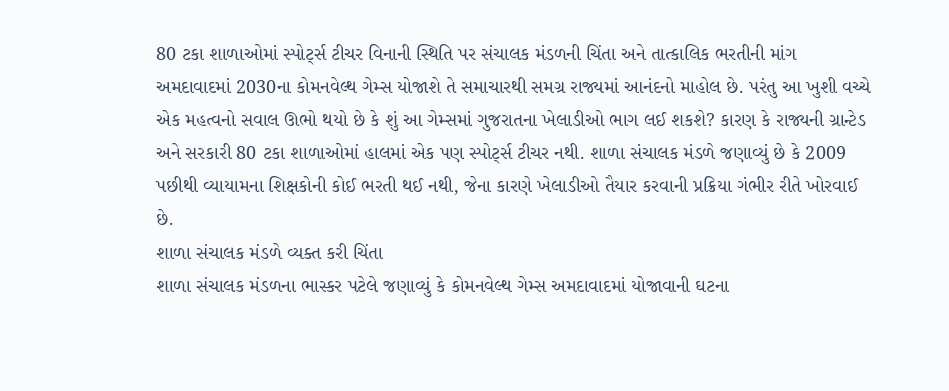80 ટકા શાળાઓમાં સ્પોર્ટ્સ ટીચર વિનાની સ્થિતિ પર સંચાલક મંડળની ચિંતા અને તાત્કાલિક ભરતીની માંગ
અમદાવાદમાં 2030ના કોમનવેલ્થ ગેમ્સ યોજાશે તે સમાચારથી સમગ્ર રાજ્યમાં આનંદનો માહોલ છે. પરંતુ આ ખુશી વચ્ચે એક મહત્વનો સવાલ ઊભો થયો છે કે શું આ ગેમ્સમાં ગુજરાતના ખેલાડીઓ ભાગ લઈ શકશે? કારણ કે રાજ્યની ગ્રાન્ટેડ અને સરકારી 80 ટકા શાળાઓમાં હાલમાં એક પણ સ્પોર્ટ્સ ટીચર નથી. શાળા સંચાલક મંડળે જણાવ્યું છે કે 2009 પછીથી વ્યાયામના શિક્ષકોની કોઈ ભરતી થઈ નથી, જેના કારણે ખેલાડીઓ તૈયાર કરવાની પ્રક્રિયા ગંભીર રીતે ખોરવાઈ છે.
શાળા સંચાલક મંડળે વ્યક્ત કરી ચિંતા
શાળા સંચાલક મંડળના ભાસ્કર પટેલે જણાવ્યું કે કોમનવેલ્થ ગેમ્સ અમદાવાદમાં યોજાવાની ઘટના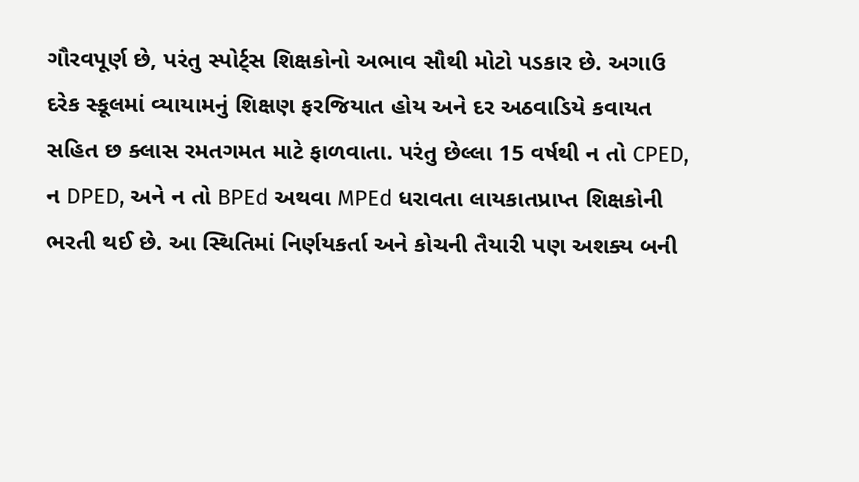ગૌરવપૂર્ણ છે, પરંતુ સ્પોર્ટ્સ શિક્ષકોનો અભાવ સૌથી મોટો પડકાર છે. અગાઉ દરેક સ્કૂલમાં વ્યાયામનું શિક્ષણ ફરજિયાત હોય અને દર અઠવાડિયે કવાયત સહિત છ ક્લાસ રમતગમત માટે ફાળવાતા. પરંતુ છેલ્લા 15 વર્ષથી ન તો CPED, ન DPED, અને ન તો BPEd અથવા MPEd ધરાવતા લાયકાતપ્રાપ્ત શિક્ષકોની ભરતી થઈ છે. આ સ્થિતિમાં નિર્ણયકર્તા અને કોચની તૈયારી પણ અશક્ય બની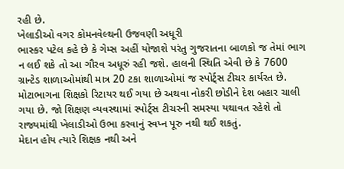રહી છે.
ખેલાડીઓ વગર કોમનવેલ્થની ઉજવણી અધૂરી
ભાસ્કર પટેલ કહે છે કે ગેમ્સ અહીં યોજાશે પરંતુ ગુજરાતના બાળકો જ તેમાં ભાગ ન લઈ શકે તો આ ગૌરવ અધૂરું રહી જશે. હાલની સ્થિતિ એવી છે કે 7600 ગ્રાન્ટેડ શાળાઓમાંથી માત્ર 20 ટકા શાળાઓમાં જ સ્પોર્ટ્સ ટીચર કાર્યરત છે. મોટાભાગના શિક્ષકો રિટાયર થઈ ગયા છે અથવા નોકરી છોડીને દેશ બહાર ચાલી ગયા છે. જો શિક્ષણ વ્યવસ્થામાં સ્પોર્ટ્સ ટીચરની સમસ્યા યથાવત રહેશે તો રાજ્યમાંથી ખેલાડીઓ ઉભા કરવાનું સ્વપ્ન પૂરુ નથી થઈ શકતું.
મેદાન હોય ત્યારે શિક્ષક નથી અને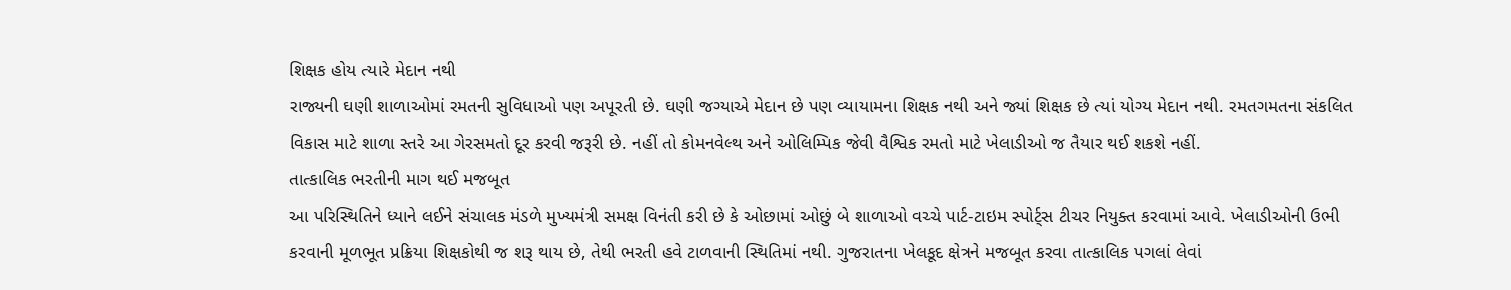શિક્ષક હોય ત્યારે મેદાન નથી
રાજ્યની ઘણી શાળાઓમાં રમતની સુવિધાઓ પણ અપૂરતી છે. ઘણી જગ્યાએ મેદાન છે પણ વ્યાયામના શિક્ષક નથી અને જ્યાં શિક્ષક છે ત્યાં યોગ્ય મેદાન નથી. રમતગમતના સંકલિત વિકાસ માટે શાળા સ્તરે આ ગેરસમતો દૂર કરવી જરૂરી છે. નહીં તો કોમનવેલ્થ અને ઓલિમ્પિક જેવી વૈશ્વિક રમતો માટે ખેલાડીઓ જ તૈયાર થઈ શકશે નહીં.
તાત્કાલિક ભરતીની માગ થઈ મજબૂત
આ પરિસ્થિતિને ધ્યાને લઈને સંચાલક મંડળે મુખ્યમંત્રી સમક્ષ વિનંતી કરી છે કે ઓછામાં ઓછું બે શાળાઓ વચ્ચે પાર્ટ-ટાઇમ સ્પોર્ટ્સ ટીચર નિયુક્ત કરવામાં આવે. ખેલાડીઓની ઉભી કરવાની મૂળભૂત પ્રક્રિયા શિક્ષકોથી જ શરૂ થાય છે, તેથી ભરતી હવે ટાળવાની સ્થિતિમાં નથી. ગુજરાતના ખેલકૂદ ક્ષેત્રને મજબૂત કરવા તાત્કાલિક પગલાં લેવાં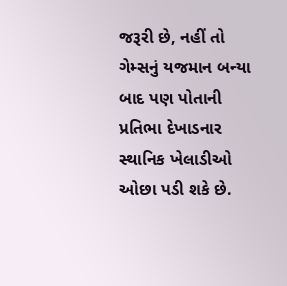જરૂરી છે, નહીં તો ગેમ્સનું યજમાન બન્યા બાદ પણ પોતાની પ્રતિભા દેખાડનાર સ્થાનિક ખેલાડીઓ ઓછા પડી શકે છે.